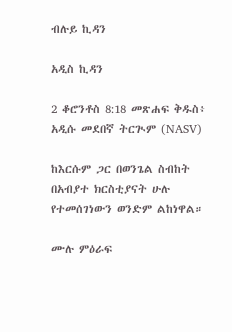ብሉይ ኪዳን

አዲስ ኪዳን

2 ቆሮንቶስ 8:18 መጽሐፍ ቅዱስ፥ አዲሱ መደበኛ ትርጒም (NASV)

ከእርሱም ጋር በወንጌል ስብከት በአብያተ ክርስቲያናት ሁሉ የተመሰገነውን ወንድም ልከነዋል።

ሙሉ ምዕራፍ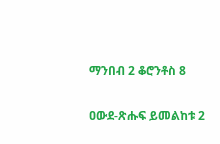ማንበብ 2 ቆሮንቶስ 8

ዐውደ-ጽሑፍ ይመልከቱ 2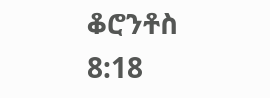ቆሮንቶስ 8:18